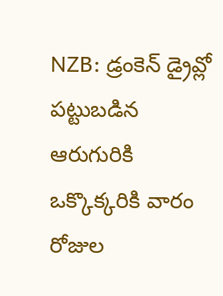NZB: డ్రంకెన్ డ్రైవ్లో పట్టుబడిన ఆరుగురికి ఒక్కొక్కరికి వారం రోజుల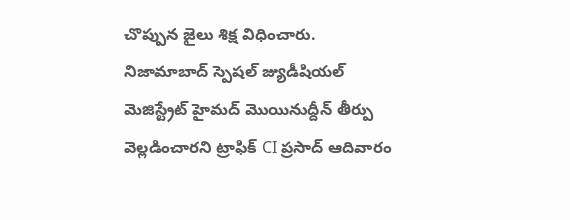చొప్పున జైలు శిక్ష విధించారు. నిజామాబాద్ స్పెషల్ జ్యుడీషియల్ మెజిస్ట్రేట్ హైమద్ మొయినుద్దీన్ తీర్పు వెల్లడించారని ట్రాఫిక్ CI ప్రసాద్ ఆదివారం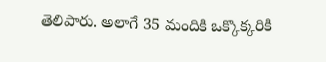తెలిపారు. అలాగే 35 మందికి ఒక్కొక్కరికి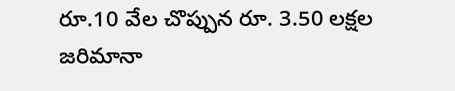రూ.10 వేల చొప్పున రూ. 3.50 లక్షల జరిమానా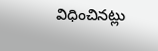విధించినట్లు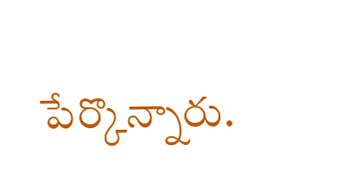పేర్కొన్నారు.